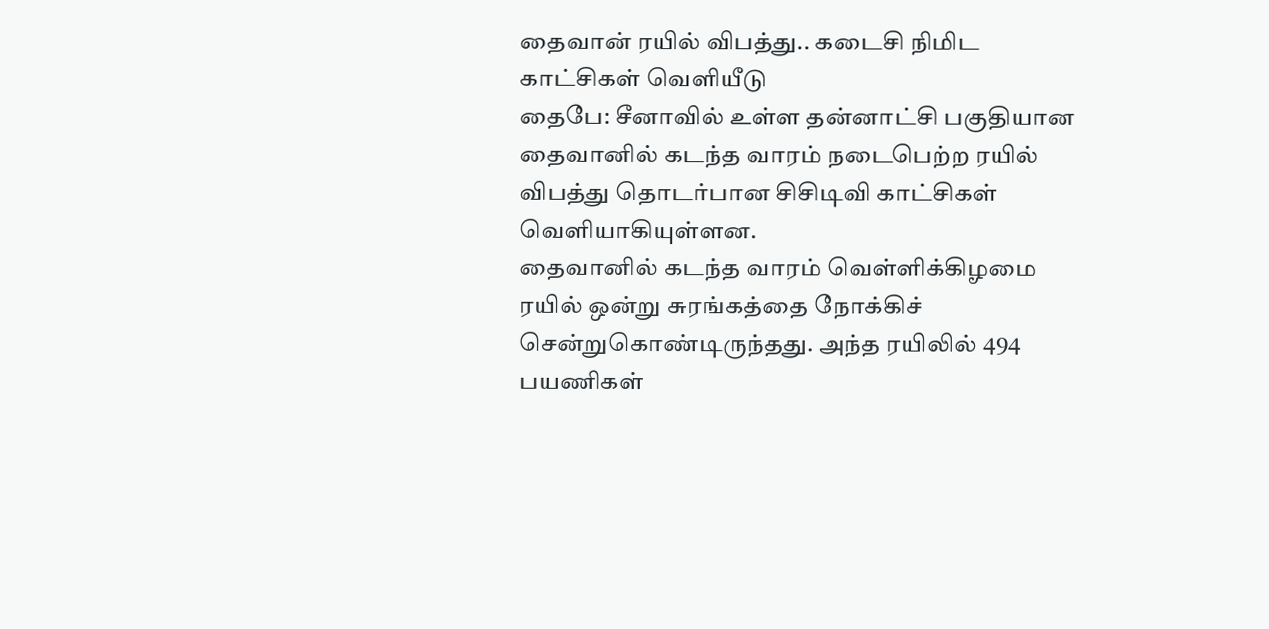தைவான் ரயில் விபத்து.. கடைசி நிமிட காட்சிகள் வெளியீடு
தைபே: சீனாவில் உள்ள தன்னாட்சி பகுதியான தைவானில் கடந்த வாரம் நடைபெற்ற ரயில் விபத்து தொடர்பான சிசிடிவி காட்சிகள் வெளியாகியுள்ளன.
தைவானில் கடந்த வாரம் வெள்ளிக்கிழமை ரயில் ஒன்று சுரங்கத்தை நோக்கிச் சென்றுகொண்டிருந்தது. அந்த ரயிலில் 494 பயணிகள்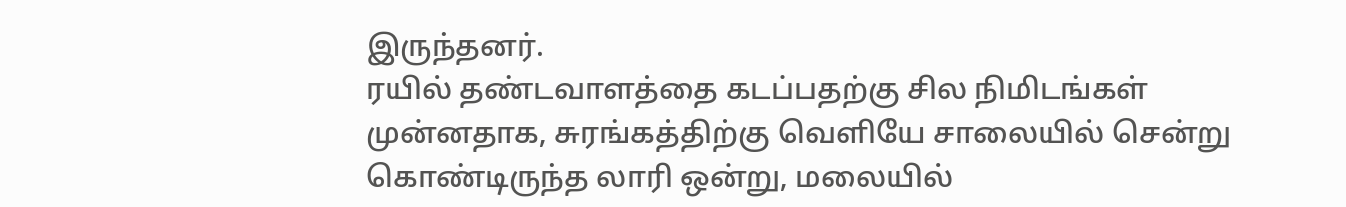இருந்தனர்.
ரயில் தண்டவாளத்தை கடப்பதற்கு சில நிமிடங்கள் முன்னதாக, சுரங்கத்திற்கு வெளியே சாலையில் சென்று கொண்டிருந்த லாரி ஒன்று, மலையில்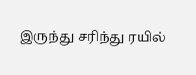இருந்து சரிந்து ரயில்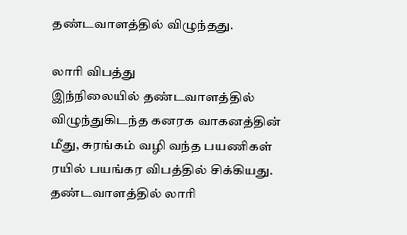தண்டவாளத்தில் விழுந்தது.

லாரி விபத்து
இந்நிலையில் தண்டவாளத்தில் விழுந்துகிடந்த கனரக வாகனத்தின் மீது, சுரங்கம் வழி வந்த பயணிகள் ரயில் பயங்கர விபத்தில் சிக்கியது. தண்டவாளத்தில் லாரி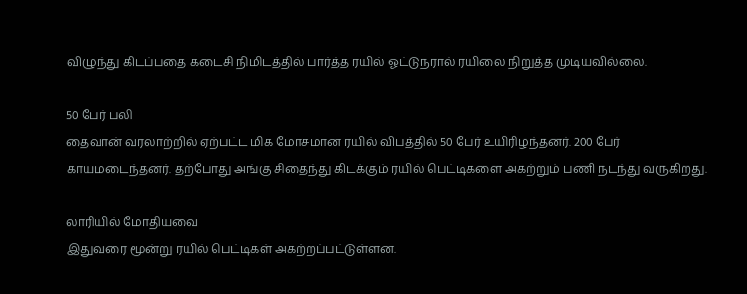விழுந்து கிடப்பதை கடைசி நிமிடத்தில் பார்த்த ரயில் ஓட்டுநரால் ரயிலை நிறுத்த முடியவில்லை.

50 பேர் பலி
தைவான் வரலாற்றில் ஏற்பட்ட மிக மோசமான ரயில் விபத்தில் 50 பேர் உயிரிழந்தனர். 200 பேர் காயமடைந்தனர். தற்போது அங்கு சிதைந்து கிடக்கும் ரயில் பெட்டிகளை அகற்றும் பணி நடந்து வருகிறது.

லாரியில் மோதியவை
இதுவரை மூன்று ரயில் பெட்டிகள் அகற்றப்பட்டுள்ளன.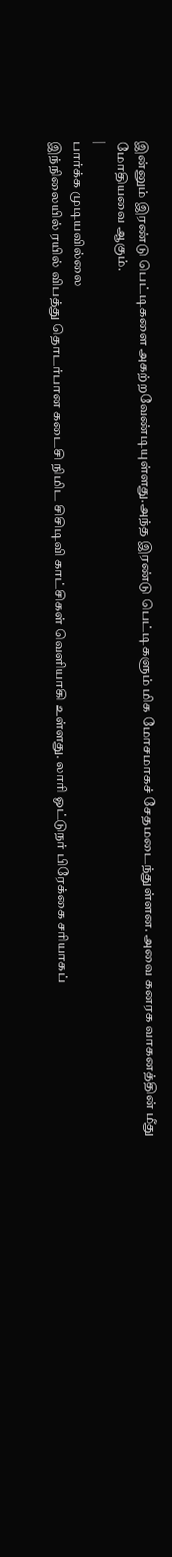இன்னும் இரண்டு பெட்டிகளை அகற்றவேண்டியுள்ளது.அந்த இரண்டு பெட்டிகளும் மிக மோசமாகச் சேதமடைந்துள்ளன. அவை கனரக வாகனத்தின் மீது மோதியவை ஆகும்.
|
பார்க்க முடியவில்லை
இந்நிலையில் ரயில் விபத்து தொடர்பான கடைசி நிமிட சிசிடிவி காட்சிகள் வெளியாகி உள்ளது. லாரி ஓட்டுநர் பிரேக்கை சரியாகப்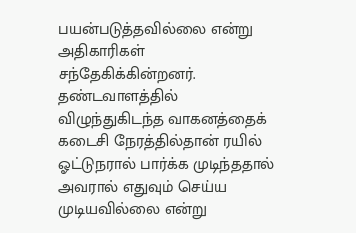பயன்படுத்தவில்லை என்று அதிகாரிகள் சந்தேகிக்கின்றனர். தண்டவாளத்தில் விழுந்துகிடந்த வாகனத்தைக் கடைசி நேரத்தில்தான் ரயில் ஓட்டுநரால் பார்க்க முடிந்ததால் அவரால் எதுவும் செய்ய முடியவில்லை என்று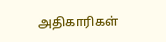அதிகாரிகள்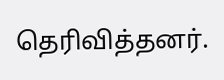தெரிவித்தனர்.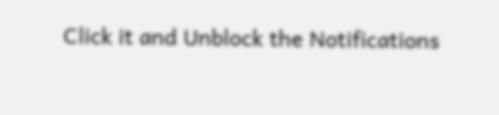Click it and Unblock the Notifications